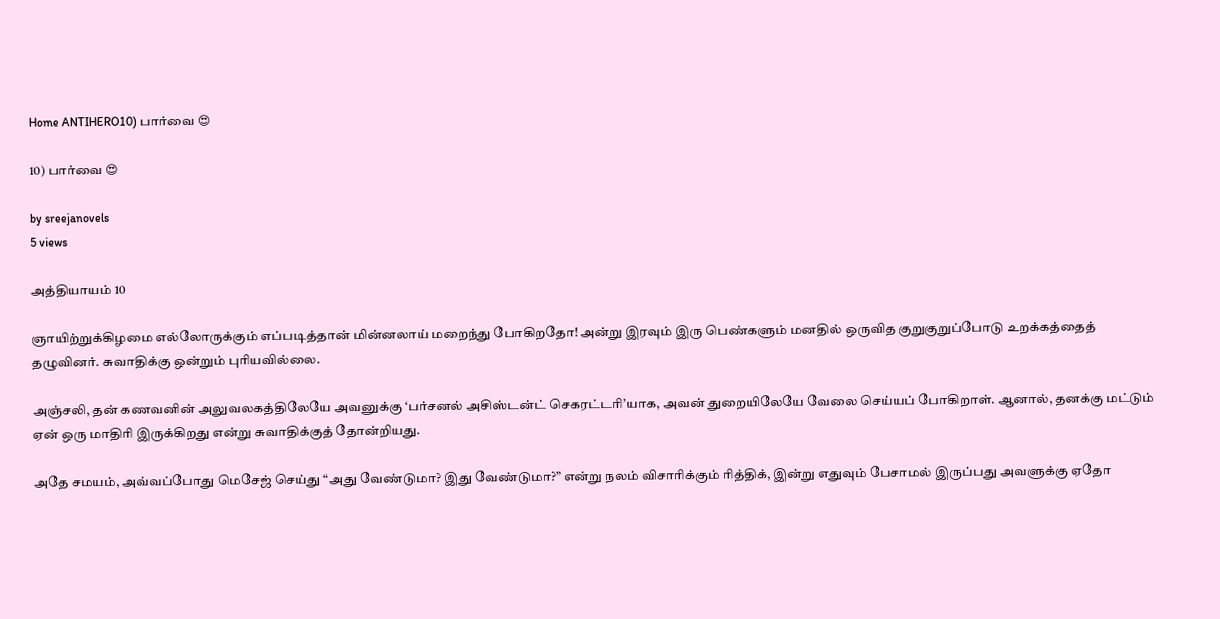Home ANTIHERO10) பார்வை 😍

10) பார்வை 😍

by sreejanovels
5 views

அத்தியாயம் 10

ஞாயிற்றுக்கிழமை எல்லோருக்கும் எப்படித்தான் மின்னலாய் மறைந்து போகிறதோ! அன்று இரவும் இரு பெண்களும் மனதில் ஒருவித குறுகுறுப்போடு உறக்கத்தைத் தழுவினர். சுவாதிக்கு ஒன்றும் புரியவில்லை.

அஞ்சலி, தன் கணவனின் அலுவலகத்திலேயே அவனுக்கு ‘பர்சனல் அசிஸ்டன்ட் செகரட்டரி’யாக, அவன் துறையிலேயே வேலை செய்யப் போகிறாள். ஆனால், தனக்கு மட்டும் ஏன் ஒரு மாதிரி இருக்கிறது என்று சுவாதிக்குத் தோன்றியது.

அதே சமயம், அவ்வப்போது மெசேஜ் செய்து “அது வேண்டுமா? இது வேண்டுமா?” என்று நலம் விசாரிக்கும் ரித்திக், இன்று எதுவும் பேசாமல் இருப்பது அவளுக்கு ஏதோ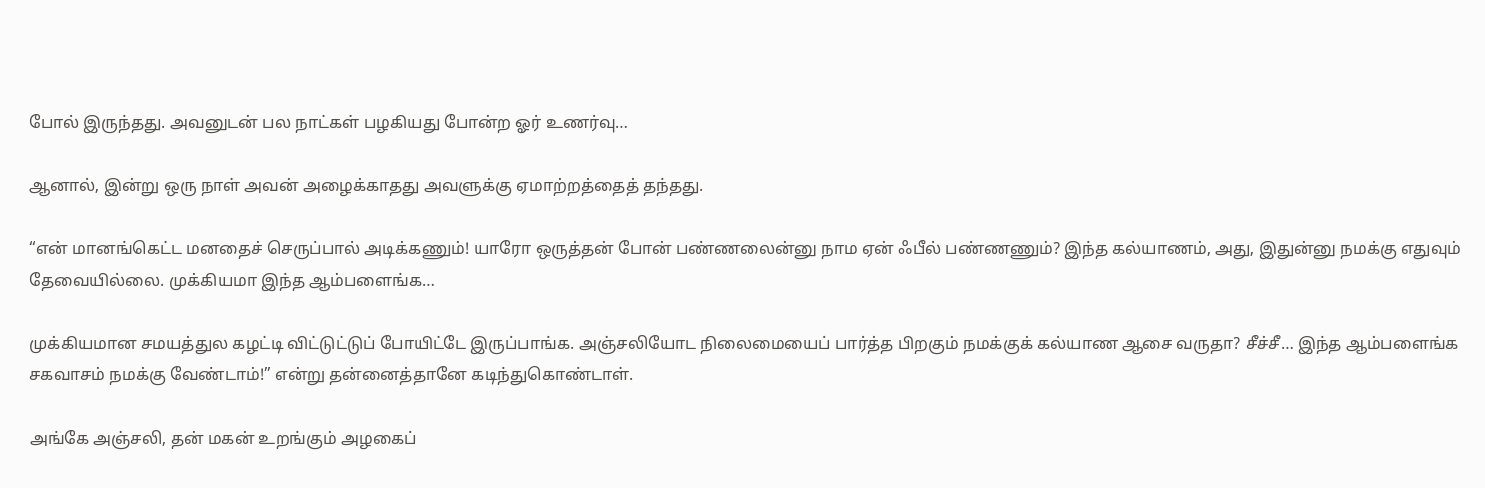போல் இருந்தது. அவனுடன் பல நாட்கள் பழகியது போன்ற ஓர் உணர்வு…

ஆனால், இன்று ஒரு நாள் அவன் அழைக்காதது அவளுக்கு ஏமாற்றத்தைத் தந்தது.

“என் மானங்கெட்ட மனதைச் செருப்பால் அடிக்கணும்! யாரோ ஒருத்தன் போன் பண்ணலைன்னு நாம ஏன் ஃபீல் பண்ணணும்? இந்த கல்யாணம், அது, இதுன்னு நமக்கு எதுவும் தேவையில்லை. முக்கியமா இந்த ஆம்பளைங்க…

முக்கியமான சமயத்துல கழட்டி விட்டுட்டுப் போயிட்டே இருப்பாங்க. அஞ்சலியோட நிலைமையைப் பார்த்த பிறகும் நமக்குக் கல்யாண ஆசை வருதா? சீச்சீ… இந்த ஆம்பளைங்க சகவாசம் நமக்கு வேண்டாம்!” என்று தன்னைத்தானே கடிந்துகொண்டாள்.

அங்கே அஞ்சலி, தன் மகன் உறங்கும் அழகைப்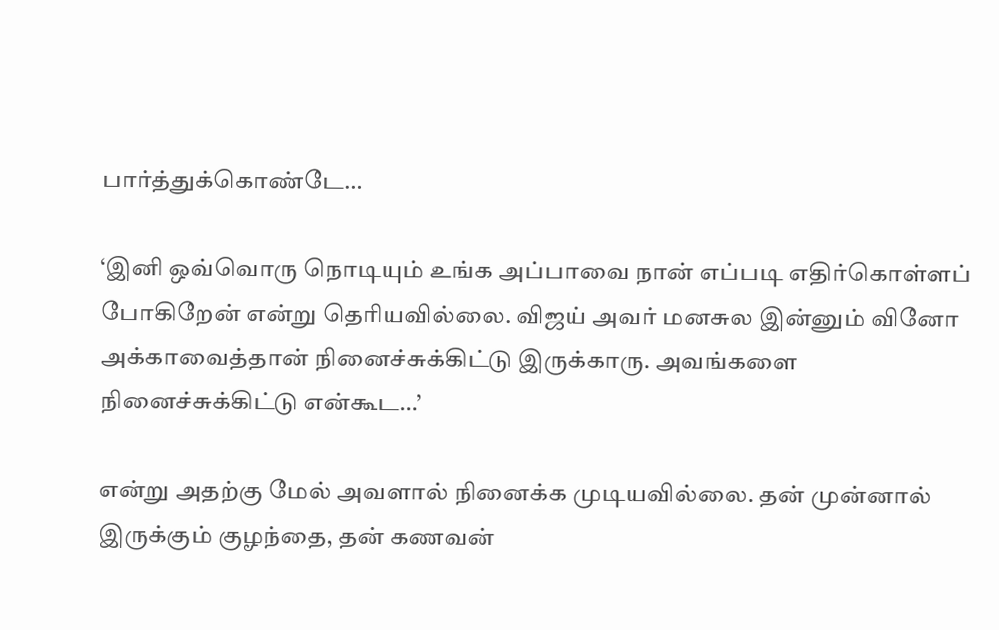பார்த்துக்கொண்டே…

‘இனி ஒவ்வொரு நொடியும் உங்க அப்பாவை நான் எப்படி எதிர்கொள்ளப் போகிறேன் என்று தெரியவில்லை. விஜய் அவர் மனசுல இன்னும் வினோ அக்காவைத்தான் நினைச்சுக்கிட்டு இருக்காரு. அவங்களை நினைச்சுக்கிட்டு என்கூட…’

என்று அதற்கு மேல் அவளால் நினைக்க முடியவில்லை. தன் முன்னால் இருக்கும் குழந்தை, தன் கணவன்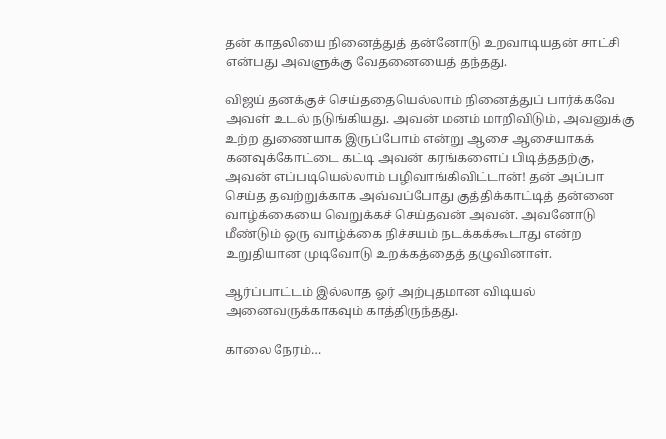தன் காதலியை நினைத்துத் தன்னோடு உறவாடியதன் சாட்சி என்பது அவளுக்கு வேதனையைத் தந்தது.

விஜய் தனக்குச் செய்ததையெல்லாம் நினைத்துப் பார்க்கவே அவள் உடல் நடுங்கியது. அவன் மனம் மாறிவிடும், அவனுக்கு உற்ற துணையாக இருப்போம் என்று ஆசை ஆசையாகக் கனவுக்கோட்டை கட்டி அவன் கரங்களைப் பிடித்ததற்கு,
அவன் எப்படியெல்லாம் பழிவாங்கிவிட்டான்! தன் அப்பா செய்த தவற்றுக்காக அவ்வப்போது குத்திக்காட்டித் தன்னை வாழ்க்கையை வெறுக்கச் செய்தவன் அவன். அவனோடு மீண்டும் ஒரு வாழ்க்கை நிச்சயம் நடக்கக்கூடாது என்ற உறுதியான முடிவோடு உறக்கத்தைத் தழுவினாள்.

ஆர்ப்பாட்டம் இல்லாத ஓர் அற்புதமான விடியல் அனைவருக்காகவும் காத்திருந்தது.

காலை நேரம்…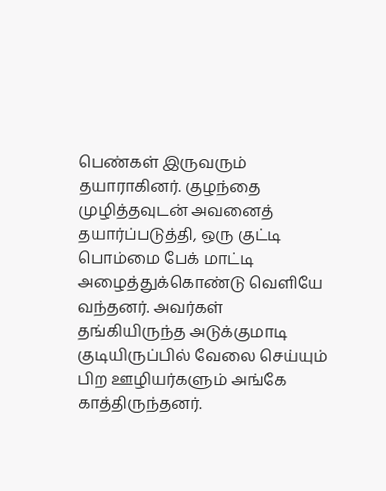பெண்கள் இருவரும் தயாராகினர். குழந்தை முழித்தவுடன் அவனைத் தயார்ப்படுத்தி, ஒரு குட்டி பொம்மை பேக் மாட்டி அழைத்துக்கொண்டு வெளியே வந்தனர். அவர்கள் தங்கியிருந்த அடுக்குமாடி குடியிருப்பில் வேலை செய்யும் பிற ஊழியர்களும் அங்கே காத்திருந்தனர்.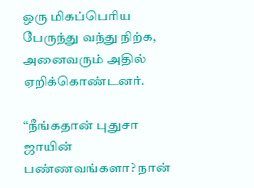ஒரு மிகப்பெரிய பேருந்து வந்து நிற்க, அனைவரும் அதில் ஏறிக்கொண்டனர்.

“நீங்கதான் புதுசா ஜாயின் பண்ணவங்களா? நான்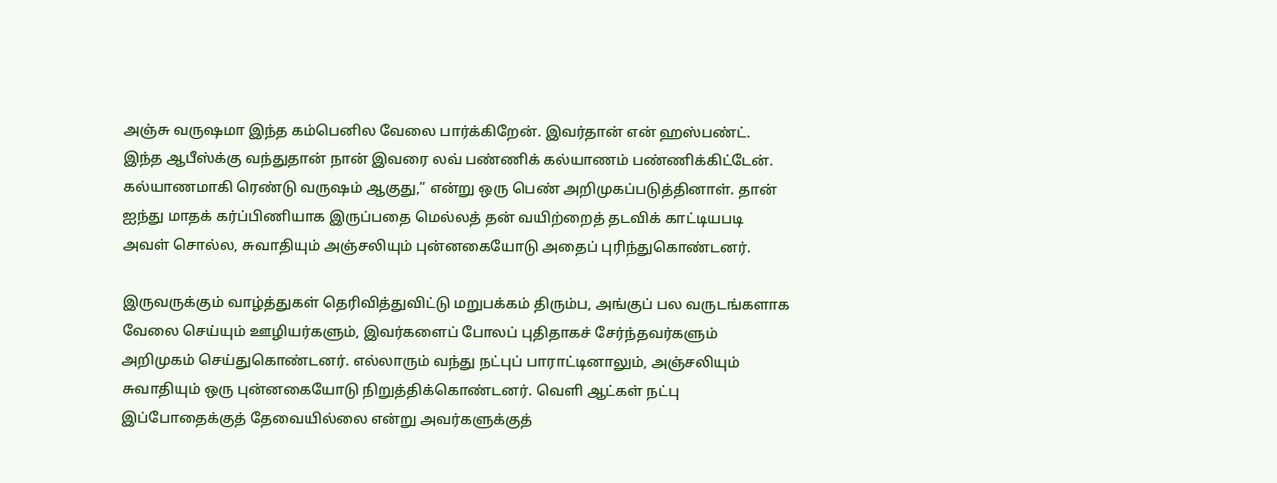அஞ்சு வருஷமா இந்த கம்பெனில வேலை பார்க்கிறேன். இவர்தான் என் ஹஸ்பண்ட். இந்த ஆபீஸ்க்கு வந்துதான் நான் இவரை லவ் பண்ணிக் கல்யாணம் பண்ணிக்கிட்டேன். கல்யாணமாகி ரெண்டு வருஷம் ஆகுது,” என்று ஒரு பெண் அறிமுகப்படுத்தினாள். தான் ஐந்து மாதக் கர்ப்பிணியாக இருப்பதை மெல்லத் தன் வயிற்றைத் தடவிக் காட்டியபடி அவள் சொல்ல, சுவாதியும் அஞ்சலியும் புன்னகையோடு அதைப் புரிந்துகொண்டனர்.

இருவருக்கும் வாழ்த்துகள் தெரிவித்துவிட்டு மறுபக்கம் திரும்ப, அங்குப் பல வருடங்களாக வேலை செய்யும் ஊழியர்களும், இவர்களைப் போலப் புதிதாகச் சேர்ந்தவர்களும் அறிமுகம் செய்துகொண்டனர். எல்லாரும் வந்து நட்புப் பாராட்டினாலும், அஞ்சலியும் சுவாதியும் ஒரு புன்னகையோடு நிறுத்திக்கொண்டனர். வெளி ஆட்கள் நட்பு இப்போதைக்குத் தேவையில்லை என்று அவர்களுக்குத்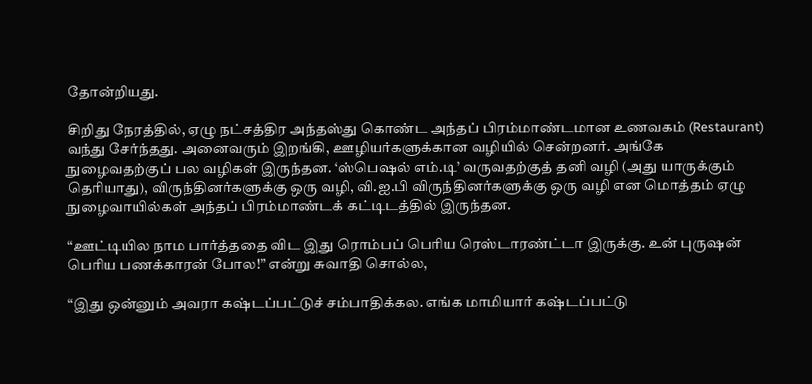தோன்றியது.

சிறிது நேரத்தில், ஏழு நட்சத்திர அந்தஸ்து கொண்ட அந்தப் பிரம்மாண்டமான உணவகம் (Restaurant) வந்து சேர்ந்தது. அனைவரும் இறங்கி, ஊழியர்களுக்கான வழியில் சென்றனர். அங்கே நுழைவதற்குப் பல வழிகள் இருந்தன. ‘ஸ்பெஷல் எம்.டி’ வருவதற்குத் தனி வழி (அது யாருக்கும் தெரியாது), விருந்தினர்களுக்கு ஒரு வழி, வி.ஐ.பி விருந்தினர்களுக்கு ஒரு வழி என மொத்தம் ஏழு நுழைவாயில்கள் அந்தப் பிரம்மாண்டக் கட்டிடத்தில் இருந்தன.

“ஊட்டியில நாம பார்த்ததை விட இது ரொம்பப் பெரிய ரெஸ்டாரண்ட்டா இருக்கு. உன் புருஷன் பெரிய பணக்காரன் போல!” என்று சுவாதி சொல்ல,

“இது ஒன்னும் அவரா கஷ்டப்பட்டுச் சம்பாதிக்கல. எங்க மாமியார் கஷ்டப்பட்டு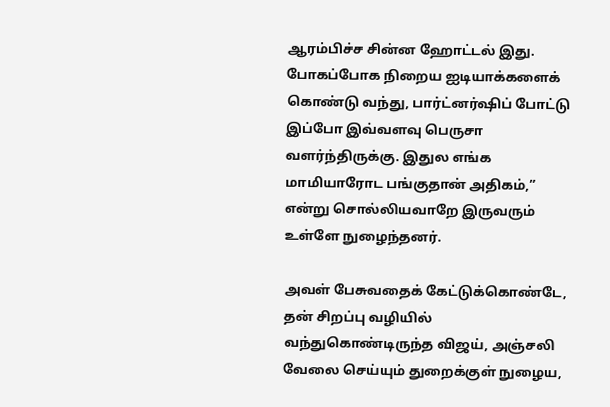ஆரம்பிச்ச சின்ன ஹோட்டல் இது. போகப்போக நிறைய ஐடியாக்களைக் கொண்டு வந்து, பார்ட்னர்ஷிப் போட்டு இப்போ இவ்வளவு பெருசா வளர்ந்திருக்கு. இதுல எங்க மாமியாரோட பங்குதான் அதிகம்,” என்று சொல்லியவாறே இருவரும் உள்ளே நுழைந்தனர்.

அவள் பேசுவதைக் கேட்டுக்கொண்டே, தன் சிறப்பு வழியில் வந்துகொண்டிருந்த விஜய், அஞ்சலி வேலை செய்யும் துறைக்குள் நுழைய,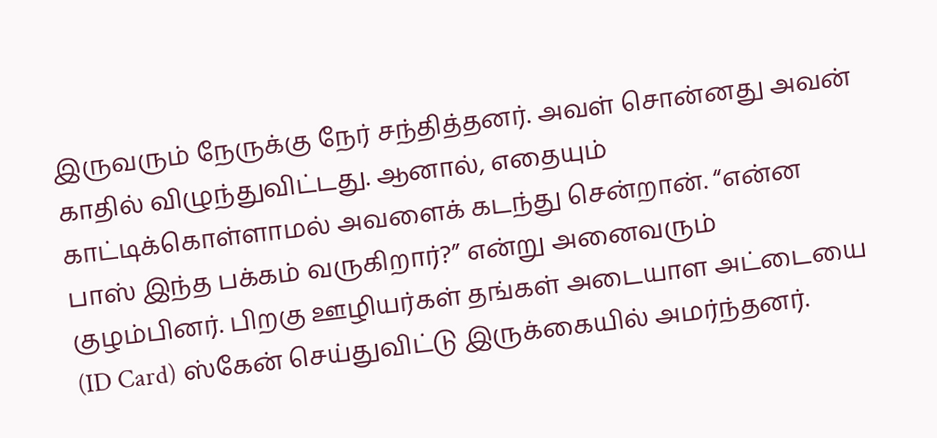இருவரும் நேருக்கு நேர் சந்தித்தனர். அவள் சொன்னது அவன் காதில் விழுந்துவிட்டது. ஆனால், எதையும் காட்டிக்கொள்ளாமல் அவளைக் கடந்து சென்றான். “என்ன பாஸ் இந்த பக்கம் வருகிறார்?” என்று அனைவரும் குழம்பினர். பிறகு ஊழியர்கள் தங்கள் அடையாள அட்டையை (ID Card) ஸ்கேன் செய்துவிட்டு இருக்கையில் அமர்ந்தனர்.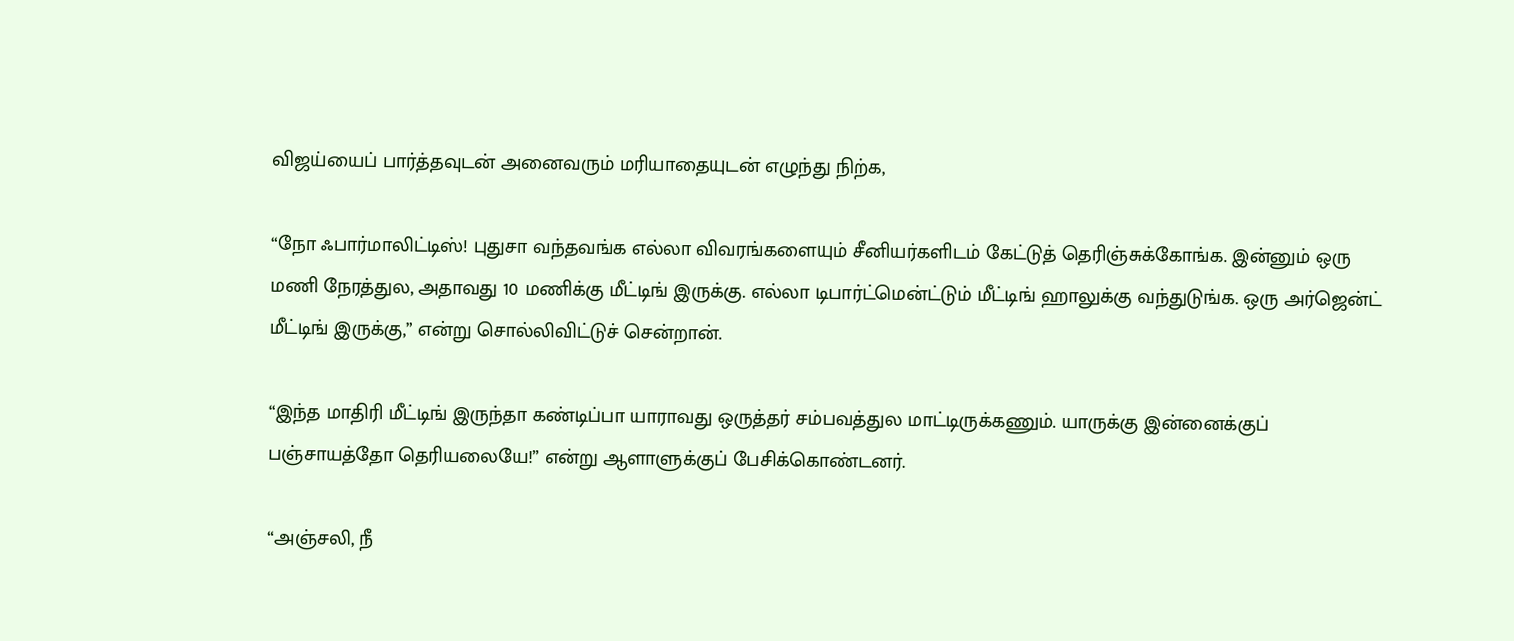விஜய்யைப் பார்த்தவுடன் அனைவரும் மரியாதையுடன் எழுந்து நிற்க,

“நோ ஃபார்மாலிட்டிஸ்! புதுசா வந்தவங்க எல்லா விவரங்களையும் சீனியர்களிடம் கேட்டுத் தெரிஞ்சுக்கோங்க. இன்னும் ஒரு மணி நேரத்துல, அதாவது 10 மணிக்கு மீட்டிங் இருக்கு. எல்லா டிபார்ட்மென்ட்டும் மீட்டிங் ஹாலுக்கு வந்துடுங்க. ஒரு அர்ஜென்ட் மீட்டிங் இருக்கு,” என்று சொல்லிவிட்டுச் சென்றான்.

“இந்த மாதிரி மீட்டிங் இருந்தா கண்டிப்பா யாராவது ஒருத்தர் சம்பவத்துல மாட்டிருக்கணும். யாருக்கு இன்னைக்குப் பஞ்சாயத்தோ தெரியலையே!” என்று ஆளாளுக்குப் பேசிக்கொண்டனர்.

“அஞ்சலி, நீ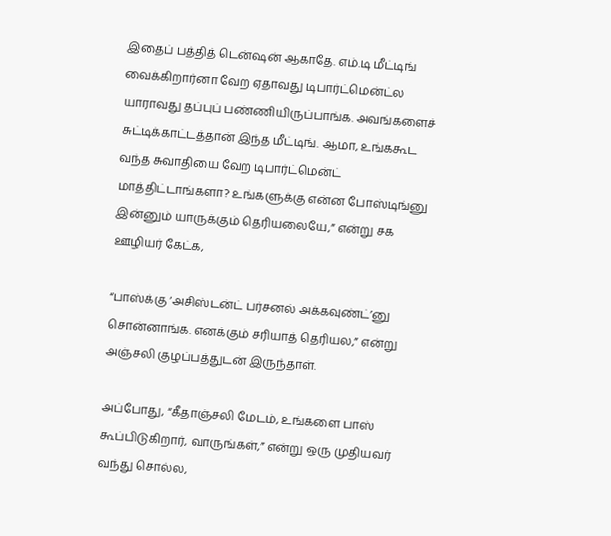இதைப் பத்தித் டென்ஷன் ஆகாதே. எம்.டி மீட்டிங் வைக்கிறார்னா வேற ஏதாவது டிபார்ட்மென்ட்ல யாராவது தப்புப் பண்ணியிருப்பாங்க. அவங்களைச் சுட்டிக்காட்டத்தான் இந்த மீட்டிங். ஆமா, உங்ககூட வந்த சுவாதியை வேற டிபார்ட்மென்ட் மாத்திட்டாங்களா? உங்களுக்கு என்ன போஸ்டிங்னு இன்னும் யாருக்கும் தெரியலையே,” என்று சக ஊழியர் கேட்க,

“பாஸ்க்கு ‘அசிஸ்டன்ட் பர்சனல் அக்கவுண்ட்’னு சொன்னாங்க. எனக்கும் சரியாத் தெரியல,” என்று அஞ்சலி குழப்பத்துடன் இருந்தாள்.

அப்போது, “கீதாஞ்சலி மேடம், உங்களை பாஸ் கூப்பிடுகிறார், வாருங்கள்,” என்று ஒரு முதியவர் வந்து சொல்ல,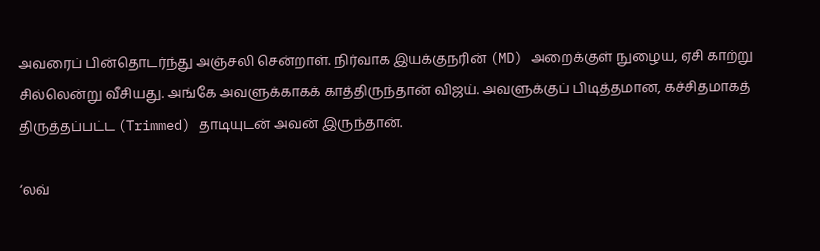அவரைப் பின்தொடர்ந்து அஞ்சலி சென்றாள். நிர்வாக இயக்குநரின் (MD) அறைக்குள் நுழைய, ஏசி காற்று சில்லென்று வீசியது. அங்கே அவளுக்காகக் காத்திருந்தான் விஜய். அவளுக்குப் பிடித்தமான, கச்சிதமாகத் திருத்தப்பட்ட (Trimmed) தாடியுடன் அவன் இருந்தான்.

‘லவ்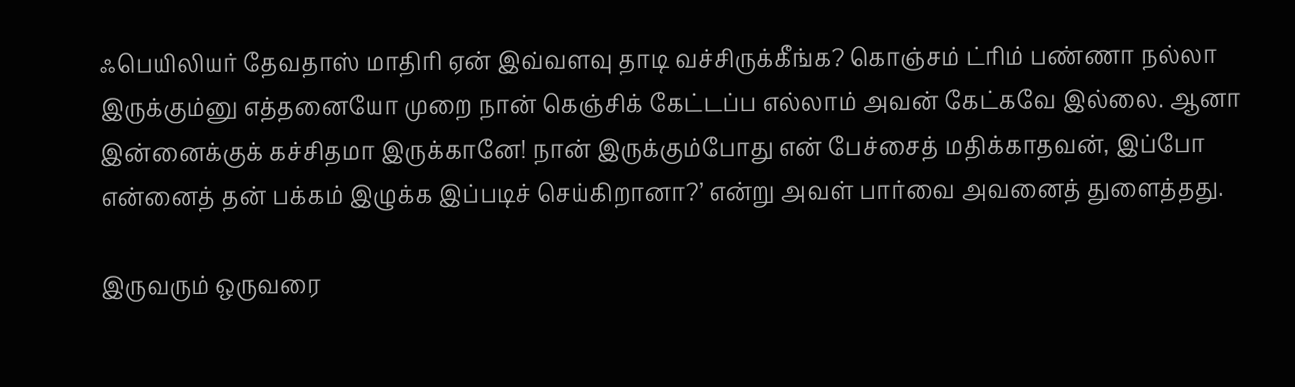ஃபெயிலியர் தேவதாஸ் மாதிரி ஏன் இவ்வளவு தாடி வச்சிருக்கீங்க? கொஞ்சம் ட்ரிம் பண்ணா நல்லா இருக்கும்னு எத்தனையோ முறை நான் கெஞ்சிக் கேட்டப்ப எல்லாம் அவன் கேட்கவே இல்லை. ஆனா இன்னைக்குக் கச்சிதமா இருக்கானே! நான் இருக்கும்போது என் பேச்சைத் மதிக்காதவன், இப்போ என்னைத் தன் பக்கம் இழுக்க இப்படிச் செய்கிறானா?’ என்று அவள் பார்வை அவனைத் துளைத்தது.

இருவரும் ஒருவரை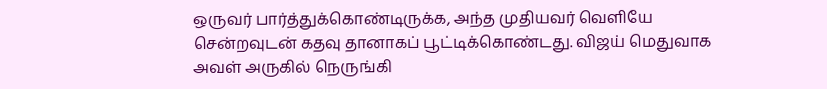ஒருவர் பார்த்துக்கொண்டிருக்க, அந்த முதியவர் வெளியே சென்றவுடன் கதவு தானாகப் பூட்டிக்கொண்டது. விஜய் மெதுவாக அவள் அருகில் நெருங்கி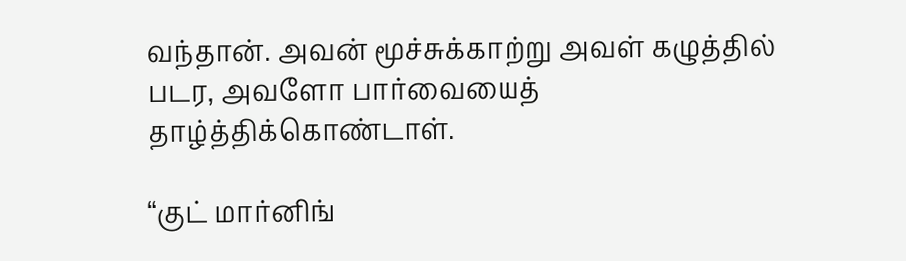வந்தான். அவன் மூச்சுக்காற்று அவள் கழுத்தில் படர, அவளோ பார்வையைத் தாழ்த்திக்கொண்டாள்.

“குட் மார்னிங்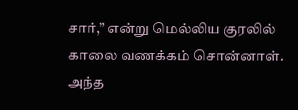சார்,” என்று மெல்லிய குரலில் காலை வணக்கம் சொன்னாள். அந்த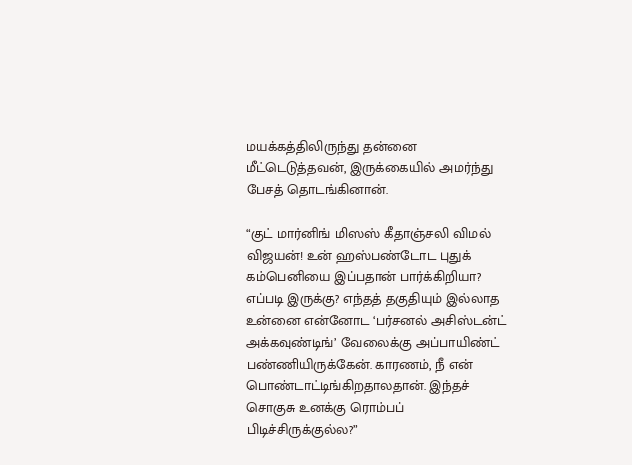மயக்கத்திலிருந்து தன்னை மீட்டெடுத்தவன், இருக்கையில் அமர்ந்து பேசத் தொடங்கினான்.

“குட் மார்னிங் மிஸஸ் கீதாஞ்சலி விமல் விஜயன்! உன் ஹஸ்பண்டோட புதுக் கம்பெனியை இப்பதான் பார்க்கிறியா? எப்படி இருக்கு? எந்தத் தகுதியும் இல்லாத உன்னை என்னோட ‘பர்சனல் அசிஸ்டன்ட் அக்கவுண்டிங்’ வேலைக்கு அப்பாயிண்ட் பண்ணியிருக்கேன். காரணம், நீ என் பொண்டாட்டிங்கிறதாலதான். இந்தச் சொகுசு உனக்கு ரொம்பப் பிடிச்சிருக்குல்ல?”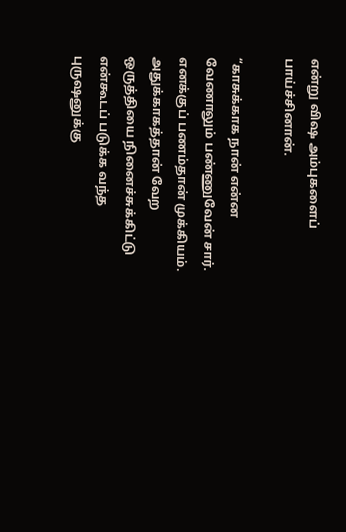என்று விஷ அம்புகளைப் பாய்ச்சினான்.

“காசுக்காக நான் என்ன வேணாலும் பண்ணுவேன் சார். எனக்குப் பணம்தான் முக்கியம். அதுக்காகத்தான் வேற ஒருத்தியை நினைச்சுக்கிட்டு என்கூடப் படுக்க வந்த புருஷனுக்கு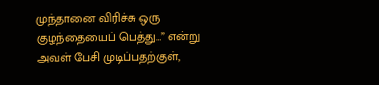முந்தானை விரிச்சு ஒரு குழந்தையைப் பெத்து…” என்று அவள் பேசி முடிப்பதற்குள்,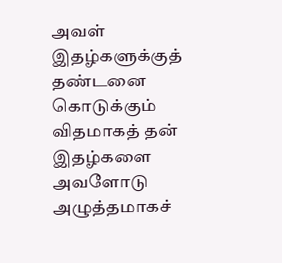அவள் இதழ்களுக்குத் தண்டனை கொடுக்கும் விதமாகத் தன் இதழ்களை அவளோடு அழுத்தமாகச்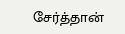சேர்த்தான்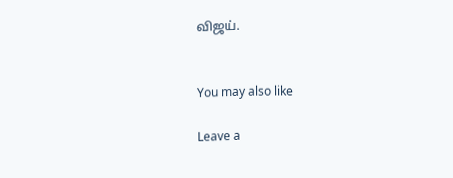விஜய்.


You may also like

Leave a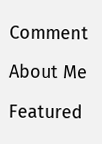Comment

About Me

Featured